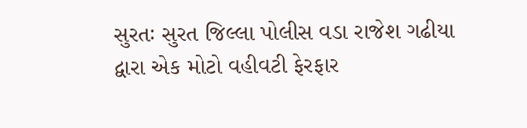સુરતઃ સુરત જિલ્લા પોલીસ વડા રાજેશ ગઢીયા દ્વારા એક મોટો વહીવટી ફેરફાર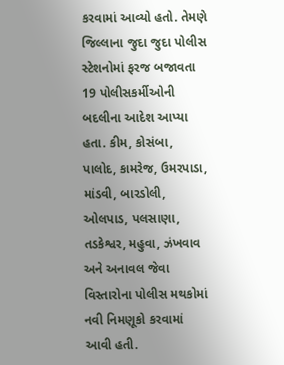કરવામાં આવ્યો હતો. તેમણે જિલ્લાના જુદા જુદા પોલીસ સ્ટેશનોમાં ફરજ બજાવતા 19 પોલીસકર્મીઓની બદલીના આદેશ આપ્યા હતા. કીમ, કોસંબા, પાલોદ, કામરેજ, ઉમરપાડા, માંડવી, બારડોલી, ઓલપાડ, પલસાણા, તડકેશ્વર, મહુવા, ઝંખવાવ અને અનાવલ જેવા વિસ્તારોના પોલીસ મથકોમાં નવી નિમણૂકો કરવામાં આવી હતી.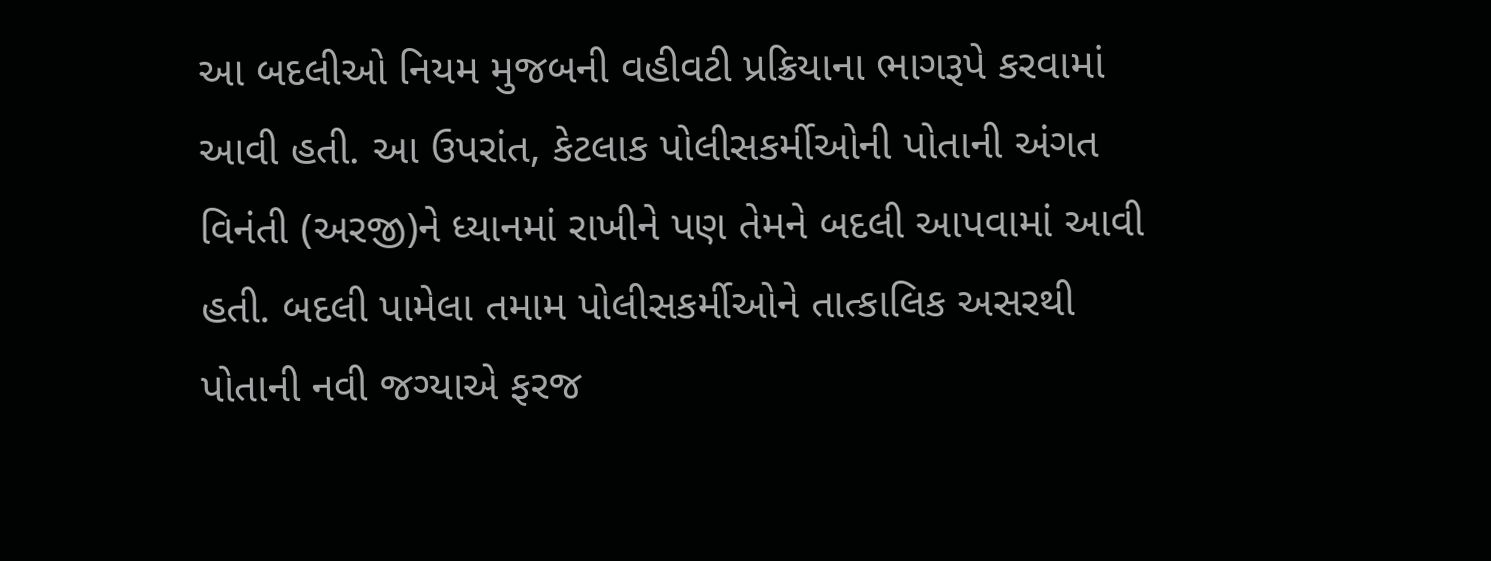આ બદલીઓ નિયમ મુજબની વહીવટી પ્રક્રિયાના ભાગરૂપે કરવામાં આવી હતી. આ ઉપરાંત, કેટલાક પોલીસકર્મીઓની પોતાની અંગત વિનંતી (અરજી)ને ધ્યાનમાં રાખીને પણ તેમને બદલી આપવામાં આવી હતી. બદલી પામેલા તમામ પોલીસકર્મીઓને તાત્કાલિક અસરથી પોતાની નવી જગ્યાએ ફરજ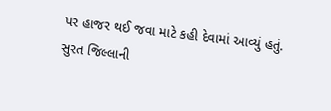પર હાજર થઈ જવા માટે કહી દેવામાં આવ્યું હતું.
સુરત જિલ્લાની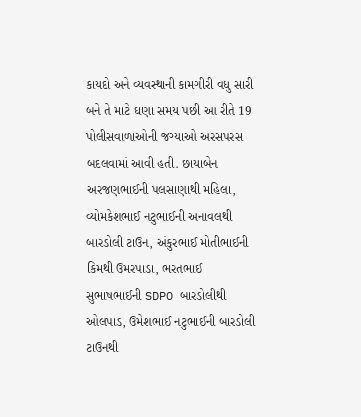કાયદો અને વ્યવસ્થાની કામગીરી વધુ સારી બને તે માટે ઘણા સમય પછી આ રીતે 19 પોલીસવાળાઓની જગ્યાઓ અરસપરસ બદલવામાં આવી હતી. છાયાબેન અરજણભાઈની પલસાણાથી મહિલા, વ્યોમકેશભાઈ નટુભાઈની અનાવલથી બારડોલી ટાઉન, અંકુરભાઈ મોતીભાઈની કિમથી ઉમરપાડા, ભરતભાઈ સુભાષભાઈની SDPO બારડોલીથી ઓલપાડ, ઉમેશભાઈ નટુભાઈની બારડોલી ટાઉનથી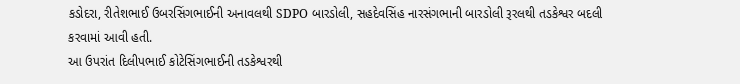કડોદરા, રીતેશભાઈ ઉબરસિંગભાઈની અનાવલથી SDPO બારડોલી, સહદેવસિંહ નારસંગભાની બારડોલી રૂરલથી તડકેશ્વર બદલી કરવામાં આવી હતી.
આ ઉપરાંત દિલીપભાઈ કોટેસિંગભાઈની તડકેશ્વરથી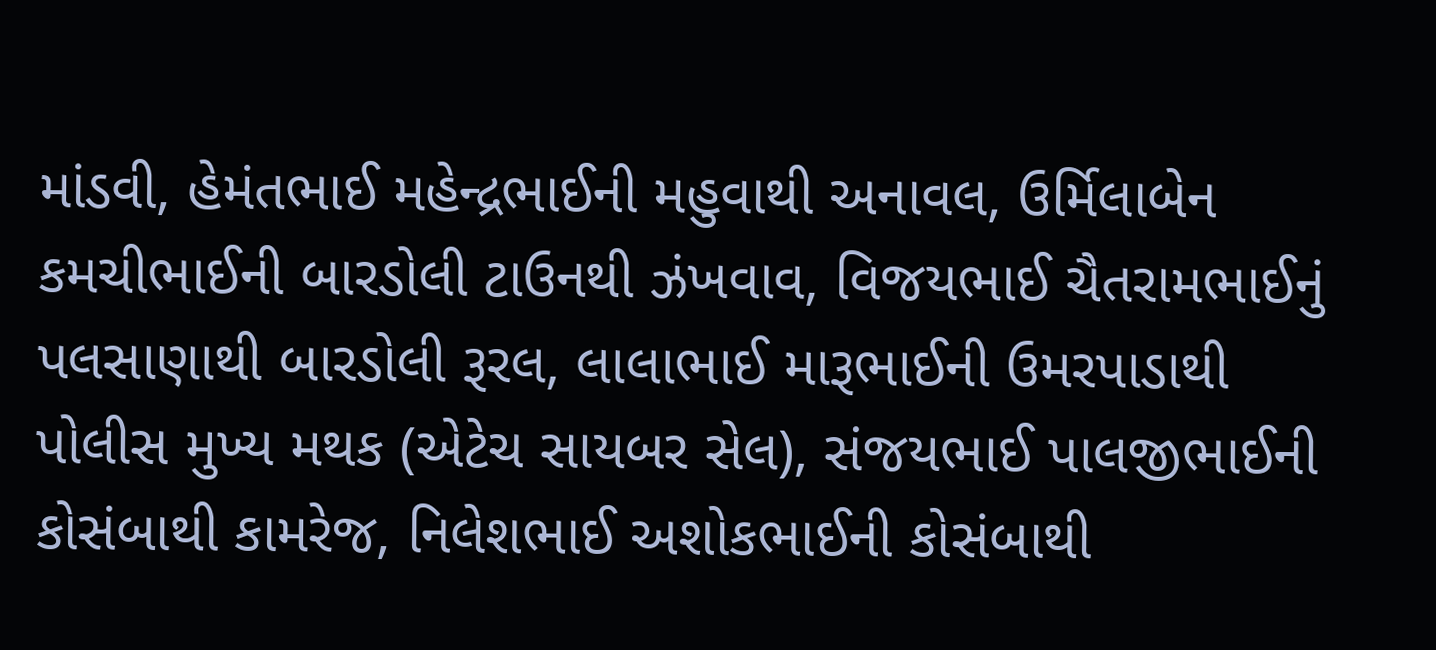માંડવી, હેમંતભાઈ મહેન્દ્રભાઈની મહુવાથી અનાવલ, ઉર્મિલાબેન કમચીભાઈની બારડોલી ટાઉનથી ઝંખવાવ, વિજયભાઈ ચૈતરામભાઈનું પલસાણાથી બારડોલી રૂરલ, લાલાભાઈ મારૂભાઈની ઉમરપાડાથી પોલીસ મુખ્ય મથક (એટેચ સાયબર સેલ), સંજયભાઈ પાલજીભાઈની કોસંબાથી કામરેજ, નિલેશભાઈ અશોકભાઈની કોસંબાથી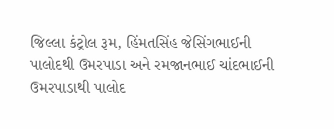જિલ્લા કંટ્રોલ રૂમ, હિંમતસિંહ જેસિંગભાઈની પાલોદથી ઉમરપાડા અને રમજાનભાઈ ચાંદભાઈની ઉમરપાડાથી પાલોદ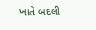ખાતે બદલી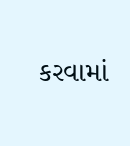કરવામાં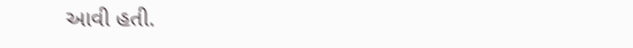આવી હતી.